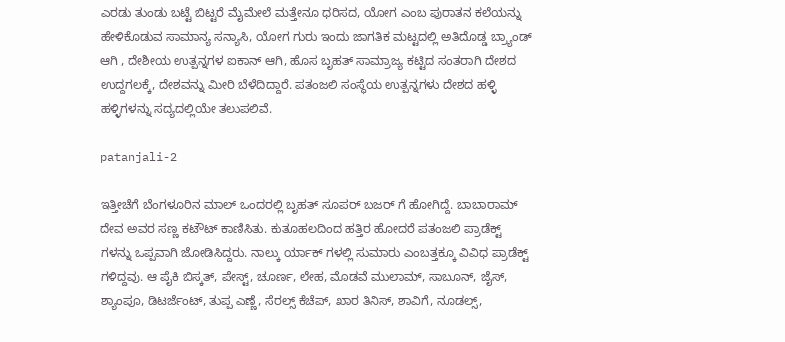ಎರಡು ತುಂಡು ಬಟ್ಟೆ ಬಿಟ್ಟರೆ ಮೈಮೇಲೆ ಮತ್ತೇನೂ ಧರಿಸದ, ಯೋಗ ಎಂಬ ಪುರಾತನ ಕಲೆಯನ್ನು ಹೇಳಿಕೊಡುವ ಸಾಮಾನ್ಯ ಸನ್ಯಾಸಿ, ಯೋಗ ಗುರು ಇಂದು ಜಾಗತಿಕ ಮಟ್ಟದಲ್ಲಿ ಅತಿದೊಡ್ಡ ಬ್ರ್ಯಾಂಡ್ ಆಗಿ , ದೇಶೀಯ ಉತ್ಪನ್ನಗಳ ಐಕಾನ್ ಆಗಿ, ಹೊಸ ಬೃಹತ್ ಸಾಮ್ರಾಜ್ಯ ಕಟ್ಟಿದ ಸಂತರಾಗಿ ದೇಶದ ಉದ್ದಗಲಕ್ಕೆ, ದೇಶವನ್ನು ಮೀರಿ ಬೆಳೆದಿದ್ದಾರೆ. ಪತಂಜಲಿ ಸಂಸ್ಥೆಯ ಉತ್ಪನ್ನಗಳು ದೇಶದ ಹಳ್ಳಿ ಹಳ್ಳಿಗಳನ್ನು ಸದ್ಯದಲ್ಲಿಯೇ ತಲುಪಲಿವೆ.

patanjali-2

ಇತ್ತೀಚೆಗೆ ಬೆಂಗಳೂರಿನ ಮಾಲ್ ಒಂದರಲ್ಲಿ ಬೃಹತ್ ಸೂಪರ್ ಬಜರ್ ಗೆ ಹೋಗಿದ್ದೆ. ಬಾಬಾರಾಮ್ ದೇವ ಅವರ ಸಣ್ಣ ಕಟೌಟ್ ಕಾಣಿಸಿತು. ಕುತೂಹಲದಿಂದ ಹತ್ತಿರ ಹೋದರೆ ಪತಂಜಲಿ ಪ್ರಾಡೆಕ್ಟ್ ಗಳನ್ನು ಒಪ್ಪವಾಗಿ ಜೋಡಿಸಿದ್ದರು. ನಾಲ್ಕು ರ್ಯಾಕ್ ಗಳಲ್ಲಿ ಸುಮಾರು ಎಂಬತ್ತಕ್ಕೂ ವಿವಿಧ ಪ್ರಾಡೆಕ್ಟ್ ಗಳಿದ್ದವು. ಆ ಪೈಕಿ ಬಿಸ್ಕತ್, ಪೇಸ್ಟ್, ಚೂರ್ಣ, ಲೇಹ, ಮೊಡವೆ ಮುಲಾಮ್, ಸಾಬೂನ್, ಜೈಸ್, ಶ್ಯಾಂಪೂ, ಡಿಟರ್ಜೆಂಟ್, ತುಪ್ಪ ಎಣ್ಣೆ, ಸೆರಲ್ಸ್ ಕೆಚೆಪ್, ಖಾರ ತಿನಿಸ್, ಶಾವಿಗೆ, ನೂಡಲ್ಸ್,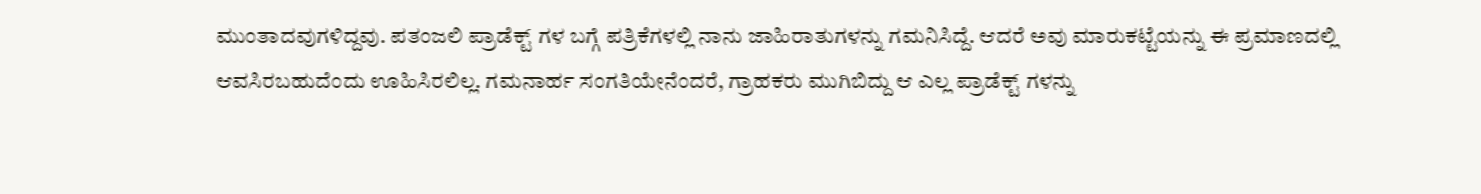ಮುಂತಾದವುಗಳಿದ್ದವು. ಪತಂಜಲಿ ಪ್ರಾಡೆಕ್ಟ್ ಗಳ ಬಗ್ಗೆ ಪತ್ರಿಕೆಗಳಲ್ಲಿ ನಾನು ಜಾಹಿರಾತುಗಳನ್ನು ಗಮನಿಸಿದ್ದೆ. ಆದರೆ ಅವು ಮಾರುಕಟ್ಟೆಯನ್ನು ಈ ಪ್ರಮಾಣದಲ್ಲಿ ಆವಸಿರಬಹುದೆಂದು ಊಹಿಸಿರಲಿಲ್ಲ. ಗಮನಾರ್ಹ ಸಂಗತಿಯೇನೆಂದರೆ, ಗ್ರಾಹಕರು ಮುಗಿಬಿದ್ದು ಆ ಎಲ್ಲ ಪ್ರಾಡೆಕ್ಟ್ ಗಳನ್ನು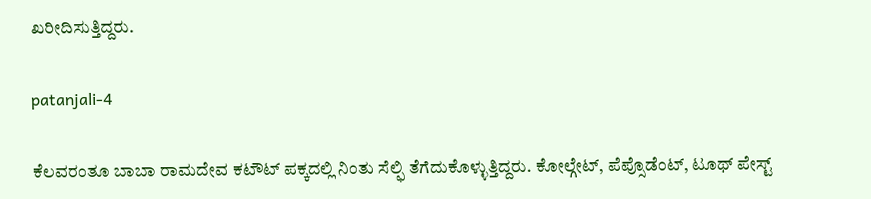ಖರೀದಿಸುತ್ತಿದ್ದರು.

patanjali-4

ಕೆಲವರಂತೂ ಬಾಬಾ ರಾಮದೇವ ಕಟೌಟ್ ಪಕ್ಕದಲ್ಲಿ ನಿಂತು ಸೆಲ್ಫಿ ತೆಗೆದುಕೊಳ್ಳುತ್ತಿದ್ದರು. ಕೋಲ್ಗೇಟ್, ಪೆಪ್ಸೊಡೆಂಟ್, ಟೂಥ್ ಪೇಸ್ಟ್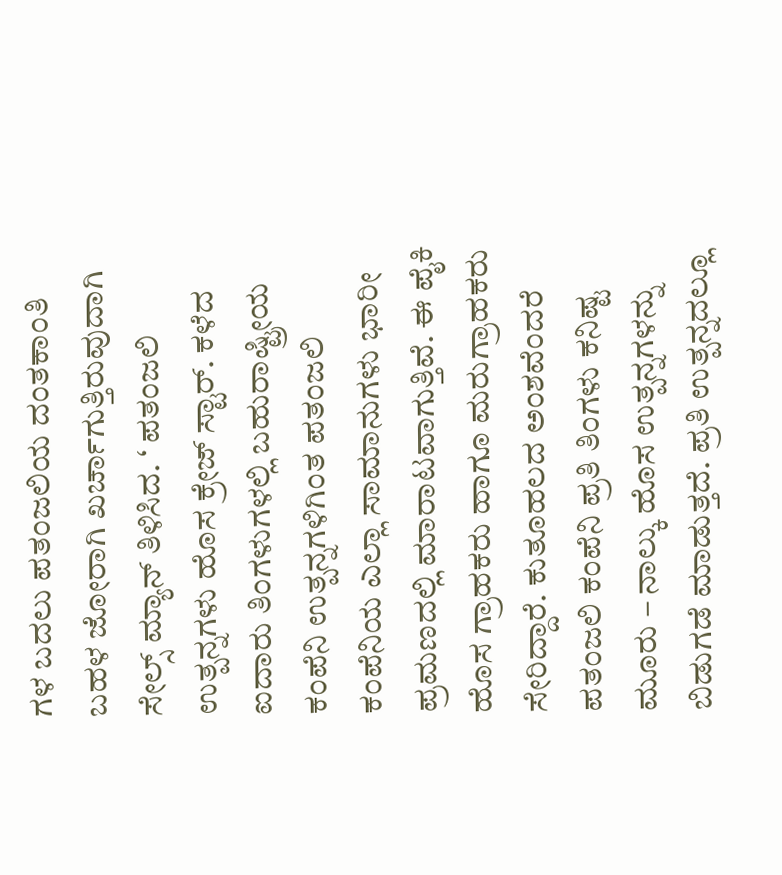ಗಳ ಬದಲು ಪತಂಜಲಿಯ ದಂತಕಾಂತಿ ಬಹಳ ಜೋರಾಗಿ ಖರ್ಚಾಗುತ್ತಿರುವುದಾಗಿ ಸೇಲ್ಸ್ ಮ್ಯಾನ್ ತಿಳಿಸಿದ. ‘ ಪತಂಜಲಿ ಉತ್ಪನ್ನಗಳು ಹೊಸ ಕ್ರೇಜ್ ಸ್ಟಾರ್. ಕಳೆದ ಐದಾರು ತಿಂಗಳುಗಳಲ್ಲಿ ಬಹುರಾಷ್ಟ್ರೀಯ ಕಂಪೆನಿ ಉತ್ಪನ್ನಗಳಿಗಿಂತ ಪತಂಜಲಿ ಕಂಪೆನಿಯ ಎಲ್ಲಾ ಸಾಮಾನುಗಳು ಭಾರೀ ಪ್ರಮಣದಲ್ಲಿ ಮಾರಾಟವಾಗುತ್ತಿವೆ. ಈ ಪೈಕಿ ಹೊಸ ಗ್ರಾಹಕರು ಹಾಗೂ ಮರುಗ್ರಾಹಕರು ಸೇರಿದ್ದಾರೆ. ಕುತೂಹಲದ ಅಂಶವೆಂದರೆ ಪತಂಜಲಿ ಕಂಪೆನಿ ಪ್ರತಿ ತಿಂಗಳು ಕನಿಷ್ಟ ಮೂರು – ನಾಲ್ಕು ಹೊಸ ಉತ್ಪನ್ನಗಳನ್ನು ಬಿಡುಗಡೆ ಮಾಡುತ್ತದೆ. ಪ್ರತಿ ಉತ್ಪನ್ನದಲ್ಲೂ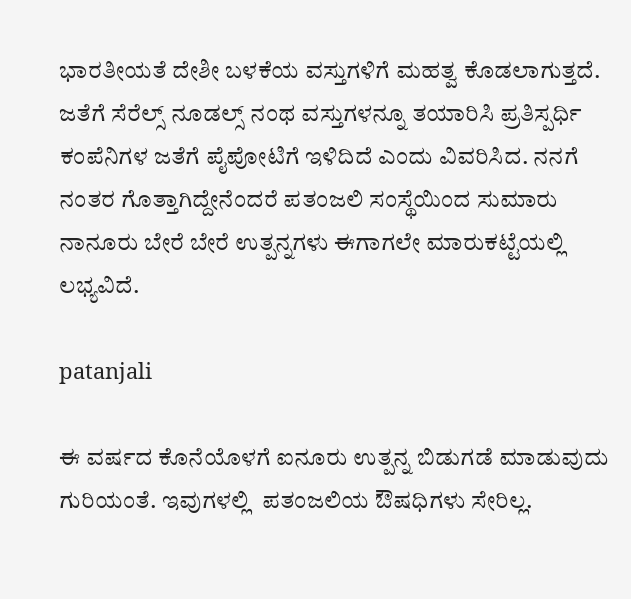ಭಾರತೀಯತೆ ದೇಶೀ ಬಳಕೆಯ ವಸ್ತುಗಳಿಗೆ ಮಹತ್ವ ಕೊಡಲಾಗುತ್ತದೆ. ಜತೆಗೆ ಸೆರೆಲ್ಸ್ ನೂಡಲ್ಸ್ ನಂಥ ವಸ್ತುಗಳನ್ನೂ ತಯಾರಿಸಿ ಪ್ರತಿಸ್ಪರ್ಧಿ ಕಂಪೆನಿಗಳ ಜತೆಗೆ ಪೈಪೋಟಿಗೆ ಇಳಿದಿದೆ ಎಂದು ವಿವರಿಸಿದ. ನನಗೆ ನಂತರ ಗೊತ್ತಾಗಿದ್ದೇನೆಂದರೆ ಪತಂಜಲಿ ಸಂಸ್ಥೆಯಿಂದ ಸುಮಾರು ನಾನೂರು ಬೇರೆ ಬೇರೆ ಉತ್ಪನ್ನಗಳು ಈಗಾಗಲೇ ಮಾರುಕಟ್ಟೆಯಲ್ಲಿ ಲಭ್ಯವಿದೆ.

patanjali

ಈ ವರ್ಷದ ಕೊನೆಯೊಳಗೆ ಐನೂರು ಉತ್ಪನ್ನ ಬಿಡುಗಡೆ ಮಾಡುವುದು ಗುರಿಯಂತೆ. ಇವುಗಳಲ್ಲಿ  ಪತಂಜಲಿಯ ಔಷಧಿಗಳು ಸೇರಿಲ್ಲ.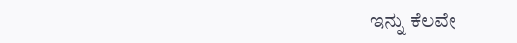ಇನ್ನು ಕೆಲವೇ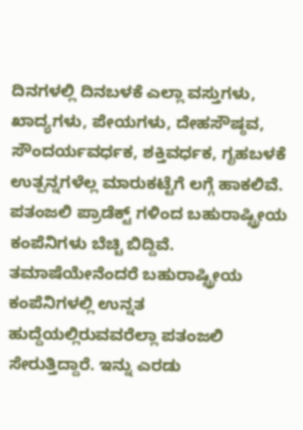ದಿನಗಳಲ್ಲಿ ದಿನಬಳಕೆ ಎಲ್ಲಾ ವಸ್ತುಗಳು, ಖಾದ್ಯಗಳು, ಪೇಯಗಳು, ದೇಹಸೌಷ್ಠವ, ಸೌಂದರ್ಯವರ್ಧಕ, ಶಕ್ತಿವರ್ಧಕ, ಗೃಹಬಳಕೆ ಉತ್ಪನ್ನಗಳೆಲ್ಲ ಮಾರುಕಟ್ಟೆಗೆ ಲಗ್ಗೆ ಹಾಕಲಿವೆ. ಪತಂಜಲಿ ಪ್ರಾಡೆಕ್ಟ್ ಗಳಿಂದ ಬಹುರಾಷ್ಟ್ರೀಯ ಕಂಪೆನಿಗಳು ಬೆಚ್ಚಿ ಬಿದ್ದಿವೆ. ತಮಾಷೆಯೇನೆಂದರೆ ಬಹುರಾಷ್ಟ್ರೀಯ ಕಂಪೆನಿಗಳಲ್ಲಿ ಉನ್ನತ ಹುದ್ದೆಯಲ್ಲಿರುವವರೆಲ್ಲಾ ಪತಂಜಲಿ ಸೇರುತ್ತಿದ್ದಾರೆ. ಇನ್ನು ಎರಡು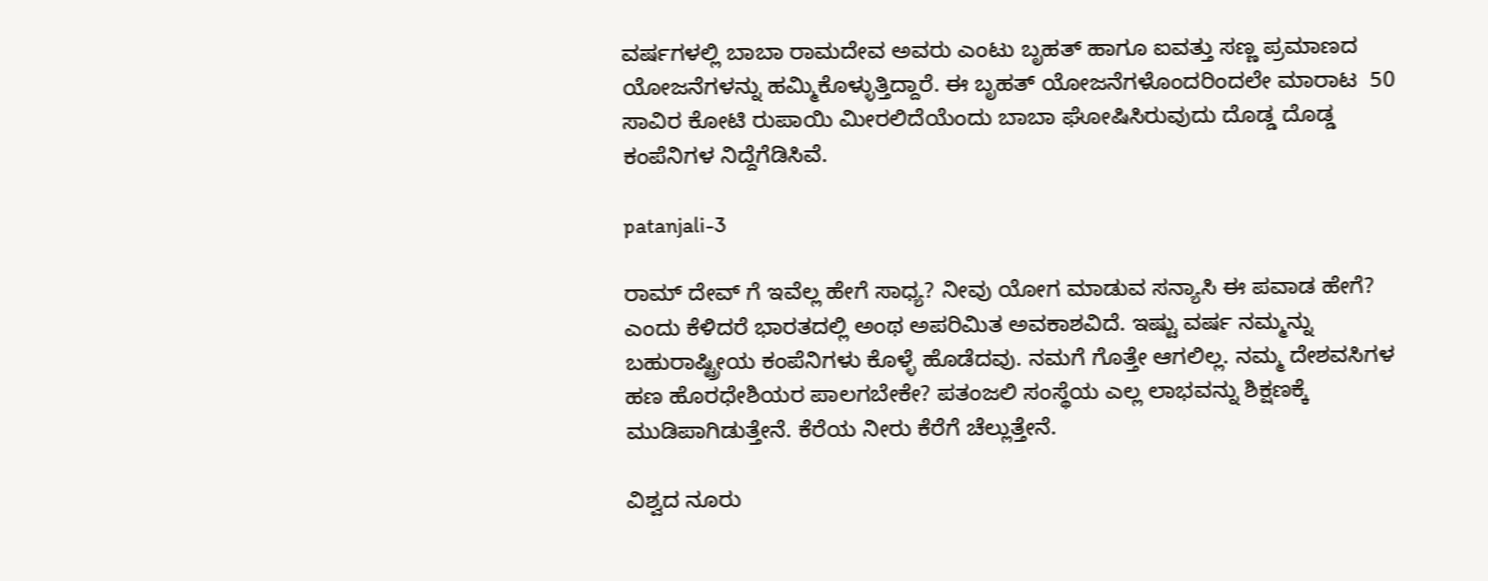ವರ್ಷಗಳಲ್ಲಿ ಬಾಬಾ ರಾಮದೇವ ಅವರು ಎಂಟು ಬೃಹತ್ ಹಾಗೂ ಐವತ್ತು ಸಣ್ಣ ಪ್ರಮಾಣದ ಯೋಜನೆಗಳನ್ನು ಹಮ್ಮಿಕೊಳ್ಳುತ್ತಿದ್ದಾರೆ. ಈ ಬೃಹತ್ ಯೋಜನೆಗಳೊಂದರಿಂದಲೇ ಮಾರಾಟ  50 ಸಾವಿರ ಕೋಟಿ ರುಪಾಯಿ ಮೀರಲಿದೆಯೆಂದು ಬಾಬಾ ಘೋಷಿಸಿರುವುದು ದೊಡ್ಡ ದೊಡ್ಡ ಕಂಪೆನಿಗಳ ನಿದ್ದೆಗೆಡಿಸಿವೆ.

patanjali-3

ರಾಮ್ ದೇವ್ ಗೆ ಇವೆಲ್ಲ ಹೇಗೆ ಸಾಧ್ಯ? ನೀವು ಯೋಗ ಮಾಡುವ ಸನ್ಯಾಸಿ ಈ ಪವಾಡ ಹೇಗೆ? ಎಂದು ಕೆಳಿದರೆ ಭಾರತದಲ್ಲಿ ಅಂಥ ಅಪರಿಮಿತ ಅವಕಾಶವಿದೆ. ಇಷ್ಟು ವರ್ಷ ನಮ್ಮನ್ನು ಬಹುರಾಷ್ಟ್ರೀಯ ಕಂಪೆನಿಗಳು ಕೊಳ್ಳೆ ಹೊಡೆದವು. ನಮಗೆ ಗೊತ್ತೇ ಆಗಲಿಲ್ಲ. ನಮ್ಮ ದೇಶವಸಿಗಳ ಹಣ ಹೊರಧೇಶಿಯರ ಪಾಲಗಬೇಕೇ? ಪತಂಜಲಿ ಸಂಸ್ಥೆಯ ಎಲ್ಲ ಲಾಭವನ್ನು ಶಿಕ್ಷಣಕ್ಕೆ ಮುಡಿಪಾಗಿಡುತ್ತೇನೆ. ಕೆರೆಯ ನೀರು ಕೆರೆಗೆ ಚೆಲ್ಲುತ್ತೇನೆ.

ವಿಶ್ವದ ನೂರು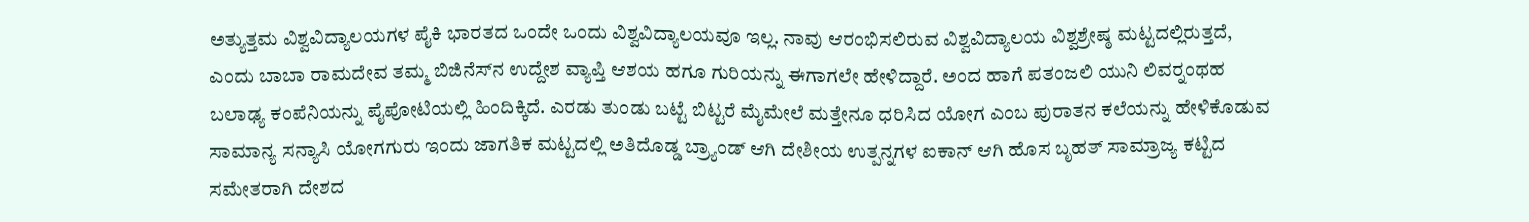ಅತ್ಯುತ್ತಮ ವಿಶ್ವವಿದ್ಯಾಲಯಗಳ ಪೈಕಿ ಭಾರತದ ಒಂದೇ ಒಂದು ವಿಶ್ವವಿದ್ಯಾಲಯವೂ ಇಲ್ಲ. ನಾವು ಆರಂಭಿಸಲಿರುವ ವಿಶ್ವವಿದ್ಯಾಲಯ ವಿಶ್ವಶ್ರೇಷ್ಠ ಮಟ್ಟದಲ್ಲಿರುತ್ತದೆ, ಎಂದು ಬಾಬಾ ರಾಮದೇವ ತಮ್ಮ ಬಿಜಿನೆಸ್‍ನ ಉದ್ದೇಶ ವ್ಯಾಪ್ತಿ ಆಶಯ ಹಗೂ ಗುರಿಯನ್ನು ಈಗಾಗಲೇ ಹೇಳಿದ್ದಾರೆ. ಅಂದ ಹಾಗೆ ಪತಂಜಲಿ ಯುನಿ ಲಿವರ್‍ನಂಥಹ ಬಲಾಢ್ಯ ಕಂಪೆನಿಯನ್ನು ಪೈಪೋಟಿಯಲ್ಲಿ ಹಿಂದಿಕ್ಕಿದೆ. ಎರಡು ತುಂಡು ಬಟ್ಟೆ ಬಿಟ್ಟರೆ ಮೈಮೇಲೆ ಮತ್ತೇನೂ ಧರಿಸಿದ ಯೋಗ ಎಂಬ ಪುರಾತನ ಕಲೆಯನ್ನು ಹೇಳಿಕೊಡುವ ಸಾಮಾನ್ಯ ಸನ್ಯಾಸಿ ಯೋಗಗುರು ಇಂದು ಜಾಗತಿಕ ಮಟ್ಟದಲ್ಲಿ ಅತಿದೊಡ್ಡ ಬ್ರ್ಯಾಂಡ್ ಆಗಿ ದೇಶೀಯ ಉತ್ಪನ್ನಗಳ ಐಕಾನ್ ಆಗಿ ಹೊಸ ಬೃಹತ್ ಸಾಮ್ರಾಜ್ಯ ಕಟ್ಟಿದ ಸಮೇತರಾಗಿ ದೇಶದ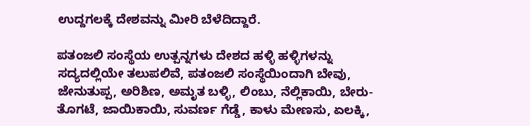ಉದ್ದಗಲಕ್ಕೆ ದೇಶವನ್ನು ಮೀರಿ ಬೆಳೆದಿದ್ದಾರೆ.

ಪತಂಜಲಿ ಸಂಸ್ಥೆಯ ಉತ್ಪನ್ನಗಳು ದೇಶದ ಹಳ್ಳಿ ಹಳ್ಳಿಗಳನ್ನು ಸದ್ಯದಲ್ಲಿಯೇ ತಲುಪಲಿವೆ, ಪತಂಜಲಿ ಸಂಸ್ಥೆಯಿಂದಾಗಿ ಬೇವು, ಜೇನುತುಪ್ಪ, ಅರಿಶಿಣ, ಅಮೃತ ಬಳ್ಳಿ, ಲಿಂಬು, ನೆಲ್ಲಿಕಾಯಿ, ಬೇರು- ತೊಗಟೆ, ಜಾಯಿಕಾಯಿ, ಸುವರ್ಣ ಗೆಡ್ಡೆ, ಕಾಳು ಮೇಣಸು, ಏಲಕ್ಕಿ,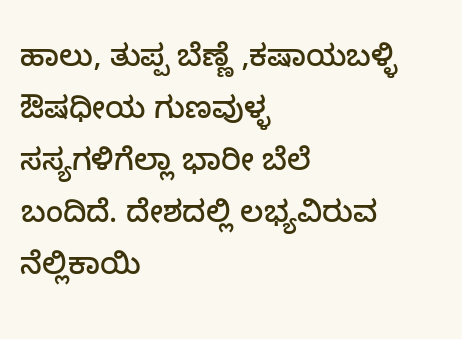ಹಾಲು, ತುಪ್ಪ ಬೆಣ್ಣೆ ,ಕಷಾಯಬಳ್ಳಿ ಔಷಧೀಯ ಗುಣವುಳ್ಳ ಸಸ್ಯಗಳಿಗೆಲ್ಲಾ ಭಾರೀ ಬೆಲೆ ಬಂದಿದೆ. ದೇಶದಲ್ಲಿ ಲಭ್ಯವಿರುವ ನೆಲ್ಲಿಕಾಯಿ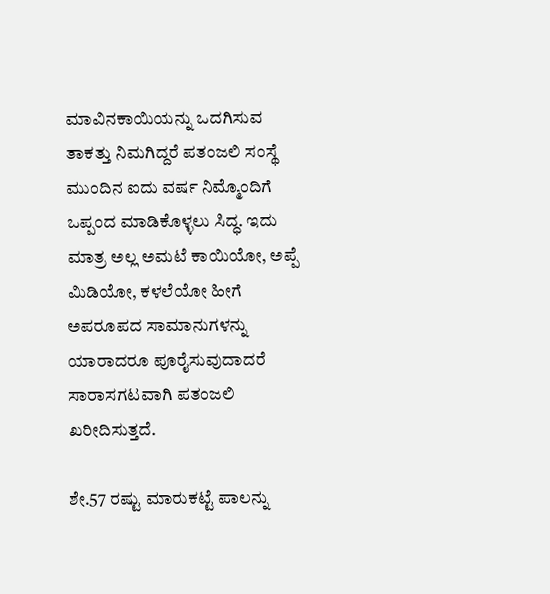ಮಾವಿನಕಾಯಿಯನ್ನು ಒದಗಿಸುವ ತಾಕತ್ತು ನಿಮಗಿದ್ದರೆ ಪತಂಜಲಿ ಸಂಸ್ಥೆ ಮುಂದಿನ ಐದು ವರ್ಷ ನಿಮ್ಮೊಂದಿಗೆ ಒಪ್ಪಂದ ಮಾಡಿಕೊಳ್ಳಲು ಸಿದ್ಧ. ಇದು ಮಾತ್ರ ಅಲ್ಲ ಅಮಟೆ ಕಾಯಿಯೋ, ಅಪ್ಪೆ ಮಿಡಿಯೋ, ಕಳಲೆಯೋ ಹೀಗೆ ಅಪರೂಪದ ಸಾಮಾನುಗಳನ್ನು ಯಾರಾದರೂ ಪೂರೈಸುವುದಾದರೆ ಸಾರಾಸಗಟವಾಗಿ ಪತಂಜಲಿ ಖರೀದಿಸುತ್ತದೆ.

ಶೇ.57 ರಷ್ಟು ಮಾರುಕಟ್ಟೆ ಪಾಲನ್ನು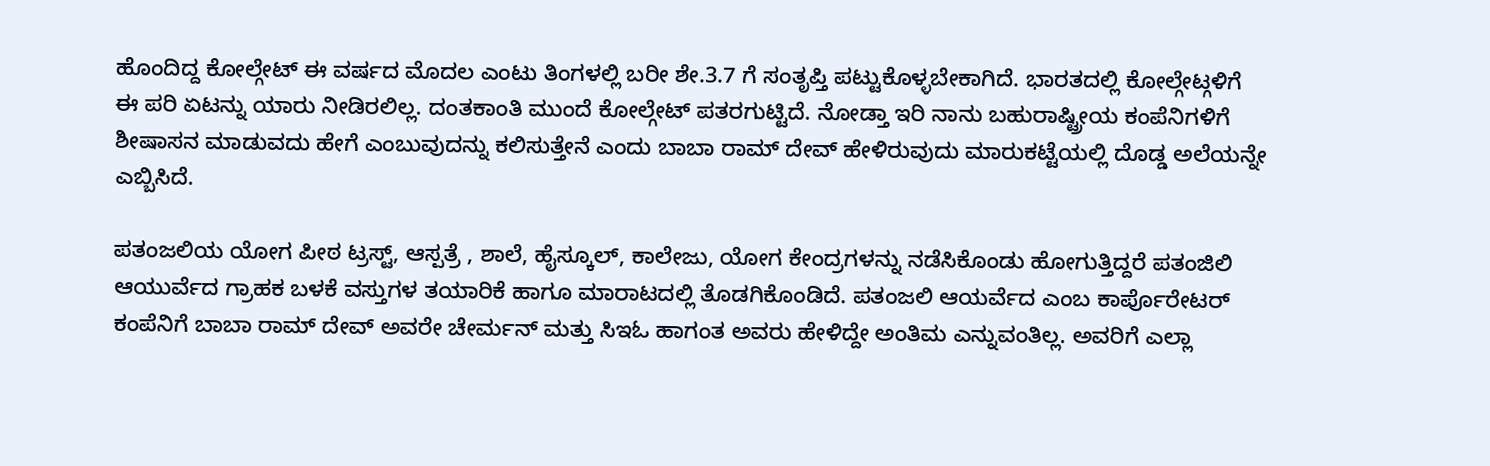ಹೊಂದಿದ್ದ ಕೋಲ್ಗೇಟ್ ಈ ವರ್ಷದ ಮೊದಲ ಎಂಟು ತಿಂಗಳಲ್ಲಿ ಬರೀ ಶೇ.3.7 ಗೆ ಸಂತೃಪ್ತಿ ಪಟ್ಟುಕೊಳ್ಳಬೇಕಾಗಿದೆ. ಭಾರತದಲ್ಲಿ ಕೋಲ್ಗೇಟ್ಗಳಿಗೆ ಈ ಪರಿ ಏಟನ್ನು ಯಾರು ನೀಡಿರಲಿಲ್ಲ. ದಂತಕಾಂತಿ ಮುಂದೆ ಕೋಲ್ಗೇಟ್ ಪತರಗುಟ್ಟಿದೆ. ನೋಡ್ತಾ ಇರಿ ನಾನು ಬಹುರಾಷ್ಟ್ರೀಯ ಕಂಪೆನಿಗಳಿಗೆ ಶೀಷಾಸನ ಮಾಡುವದು ಹೇಗೆ ಎಂಬುವುದನ್ನು ಕಲಿಸುತ್ತೇನೆ ಎಂದು ಬಾಬಾ ರಾಮ್ ದೇವ್ ಹೇಳಿರುವುದು ಮಾರುಕಟ್ಟೆಯಲ್ಲಿ ದೊಡ್ಡ ಅಲೆಯನ್ನೇ ಎಬ್ಬಿಸಿದೆ.

ಪತಂಜಲಿಯ ಯೋಗ ಪೀಠ ಟ್ರಸ್ಟ್, ಆಸ್ಪತ್ರೆ , ಶಾಲೆ, ಹೈಸ್ಕೂಲ್, ಕಾಲೇಜು, ಯೋಗ ಕೇಂದ್ರಗಳನ್ನು ನಡೆಸಿಕೊಂಡು ಹೋಗುತ್ತಿದ್ದರೆ ಪತಂಜಿಲಿ ಆಯುರ್ವೆದ ಗ್ರಾಹಕ ಬಳಕೆ ವಸ್ತುಗಳ ತಯಾರಿಕೆ ಹಾಗೂ ಮಾರಾಟದಲ್ಲಿ ತೊಡಗಿಕೊಂಡಿದೆ. ಪತಂಜಲಿ ಆಯರ್ವೆದ ಎಂಬ ಕಾರ್ಪೊರೇಟರ್ ಕಂಪೆನಿಗೆ ಬಾಬಾ ರಾಮ್ ದೇವ್ ಅವರೇ ಚೇರ್ಮನ್ ಮತ್ತು ಸಿಇಓ ಹಾಗಂತ ಅವರು ಹೇಳಿದ್ದೇ ಅಂತಿಮ ಎನ್ನುವಂತಿಲ್ಲ. ಅವರಿಗೆ ಎಲ್ಲಾ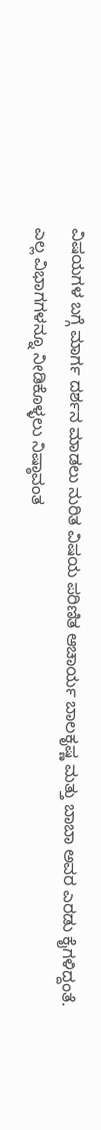ವಿಷಯಗಳ ಬಗ್ಗೆ ಮಾರ್ಗ ದರ್ಶನ ಮಾಡಲು ನುರಿತ ವಿಷಯ ಪರಿಣಿತ ಆಚಾರ್ಯ ಬಾಲಕೃಷ್ಣ ಮತ್ತು ಬಾಬಾ ಅವರ ಎರಡು ಕೈಗಳಿದ್ದಂತೆ. ಎಲ್ಲ ವಿಭಾಗಗಳನ್ನೂ ನೀಡಿಕೊಳ್ಳಲು ನಿಷ್ಠಾವಂತ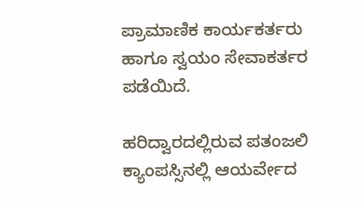ಪ್ರಾಮಾಣಿಕ ಕಾರ್ಯಕರ್ತರು ಹಾಗೂ ಸ್ವಯಂ ಸೇವಾಕರ್ತರ ಪಡೆಯಿದೆ.

ಹರಿದ್ವಾರದಲ್ಲಿರುವ ಪತಂಜಲಿ ಕ್ಯಾಂಪಸ್ಸಿನಲ್ಲಿ ಆಯರ್ವೇದ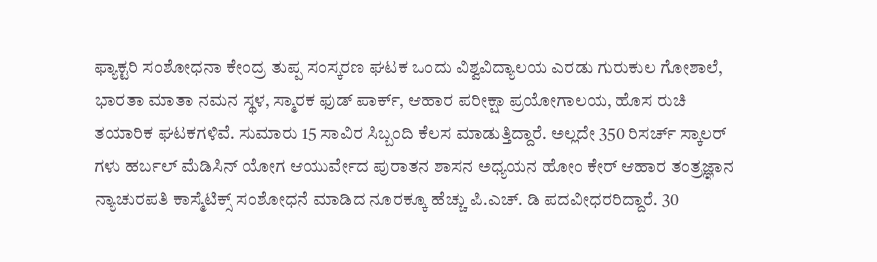ಫ್ಯಾಕ್ಟರಿ ಸಂಶೋಧನಾ ಕೇಂದ್ರ ತುಪ್ಪ ಸಂಸ್ಕರಣ ಘಟಕ ಒಂದು ವಿಶ್ವವಿದ್ಯಾಲಯ ಎರಡು ಗುರುಕುಲ ಗೋಶಾಲೆ, ಭಾರತಾ ಮಾತಾ ನಮನ ಸ್ಥಳ, ಸ್ಮಾರಕ ಫುಡ್ ಪಾರ್ಕ್, ಆಹಾರ ಪರೀಕ್ಷಾ ಪ್ರಯೋಗಾಲಯ, ಹೊಸ ರುಚಿ ತಯಾರಿಕ ಘಟಕಗಳಿವೆ. ಸುಮಾರು 15 ಸಾವಿರ ಸಿಬ್ಬಂದಿ ಕೆಲಸ ಮಾಡುತ್ತಿದ್ದಾರೆ. ಅಲ್ಲದೇ 350 ರಿಸರ್ಚ್ ಸ್ಕಾಲರ್ ಗಳು ಹರ್ಬಲ್ ಮೆಡಿಸಿನ್ ಯೋಗ ಆಯುರ್ವೇದ ಪುರಾತನ ಶಾಸನ ಅಧ್ಯಯನ ಹೋಂ ಕೇರ್ ಆಹಾರ ತಂತ್ರಜ್ಞಾನ ನ್ಯಾಚುರಪತಿ ಕಾಸ್ಮೆಟಿಕ್ಸ್ ಸಂಶೋಧನೆ ಮಾಡಿದ ನೂರಕ್ಕೂ ಹೆಚ್ಚು ಪಿ.ಎಚ್. ಡಿ ಪದವೀಧರರಿದ್ದಾರೆ. 30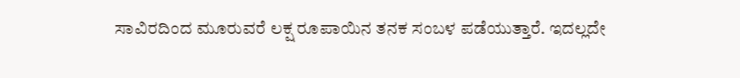ಸಾವಿರದಿಂದ ಮೂರುವರೆ ಲಕ್ಷ ರೂಪಾಯಿನ ತನಕ ಸಂಬಳ ಪಡೆಯುತ್ತಾರೆ. ಇದಲ್ಲದೇ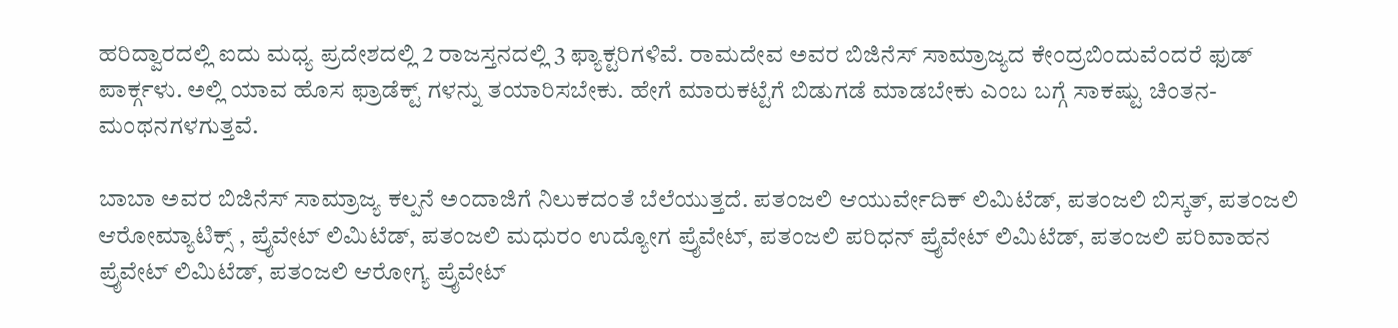ಹರಿದ್ವಾರದಲ್ಲಿ ಐದು ಮಧ್ಯ ಪ್ರದೇಶದಲ್ಲಿ 2 ರಾಜಸ್ತನದಲ್ಲಿ 3 ಫ್ಯಾಕ್ಟರಿಗಳಿವೆ. ರಾಮದೇವ ಅವರ ಬಿಜಿನೆಸ್ ಸಾಮ್ರಾಜ್ಯದ ಕೇಂದ್ರಬಿಂದುವೆಂದರೆ ಫುಡ್ ಪಾರ್ಕ್ಗಳು. ಅಲ್ಲಿ ಯಾವ ಹೊಸ ಫ್ರಾಡೆಕ್ಟ್ ಗಳನ್ನು ತಯಾರಿಸಬೇಕು. ಹೇಗೆ ಮಾರುಕಟ್ಟೆಗೆ ಬಿಡುಗಡೆ ಮಾಡಬೇಕು ಎಂಬ ಬಗ್ಗೆ ಸಾಕಷ್ಟು ಚಿಂತನ- ಮಂಥನಗಳಗುತ್ತವೆ.

ಬಾಬಾ ಅವರ ಬಿಜಿನೆಸ್ ಸಾಮ್ರಾಜ್ಯ ಕಲ್ಪನೆ ಅಂದಾಜಿಗೆ ನಿಲುಕದಂತೆ ಬೆಲೆಯುತ್ತದೆ. ಪತಂಜಲಿ ಆಯುರ್ವೇದಿಕ್ ಲಿಮಿಟೆಡ್, ಪತಂಜಲಿ ಬಿಸ್ಕತ್, ಪತಂಜಲಿ ಆರೋಮ್ಯಾಟಿಕ್ಸ್ , ಪ್ರೈವೇಟ್ ಲಿಮಿಟೆಡ್, ಪತಂಜಲಿ ಮಧುರಂ ಉದ್ಯೋಗ ಪ್ರೈವೇಟ್, ಪತಂಜಲಿ ಪರಿಧನ್ ಪ್ರೈವೇಟ್ ಲಿಮಿಟೆಡ್, ಪತಂಜಲಿ ಪರಿವಾಹನ ಪ್ರೈವೇಟ್ ಲಿಮಿಟೆಡ್, ಪತಂಜಲಿ ಆರೋಗ್ಯ ಪ್ರೈವೇಟ್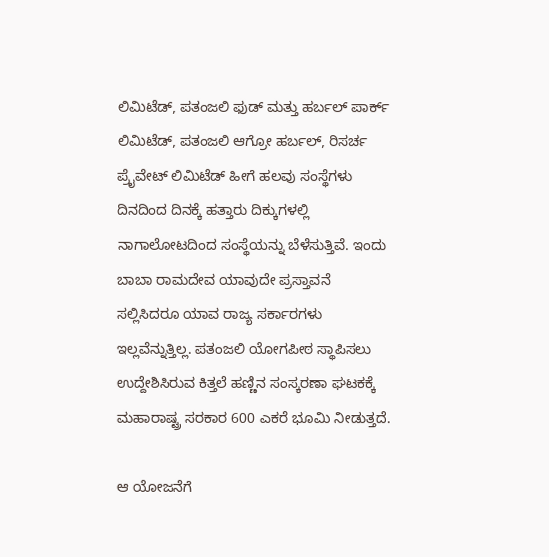ಲಿಮಿಟೆಡ್, ಪತಂಜಲಿ ಫುಡ್ ಮತ್ತು ಹರ್ಬಲ್ ಪಾರ್ಕ್ ಲಿಮಿಟೆಡ್, ಪತಂಜಲಿ ಆಗ್ರೋ ಹರ್ಬಲ್, ರಿಸರ್ಚ ಪ್ರೈವೇಟ್ ಲಿಮಿಟೆಡ್ ಹೀಗೆ ಹಲವು ಸಂಸ್ಥೆಗಳು ದಿನದಿಂದ ದಿನಕ್ಕೆ ಹತ್ತಾರು ದಿಕ್ಕುಗಳಲ್ಲಿ ನಾಗಾಲೋಟದಿಂದ ಸಂಸ್ಥೆಯನ್ನು ಬೆಳೆಸುತ್ತಿವೆ. ಇಂದು ಬಾಬಾ ರಾಮದೇವ ಯಾವುದೇ ಪ್ರಸ್ತಾವನೆ ಸಲ್ಲಿಸಿದರೂ ಯಾವ ರಾಜ್ಯ ಸರ್ಕಾರಗಳು ಇಲ್ಲವೆನ್ನುತ್ತಿಲ್ಲ. ಪತಂಜಲಿ ಯೋಗಪೀಠ ಸ್ಥಾಪಿಸಲು ಉದ್ದೇಶಿಸಿರುವ ಕಿತ್ತಲೆ ಹಣ್ಣಿನ ಸಂಸ್ಕರಣಾ ಘಟಕಕ್ಕೆ ಮಹಾರಾಷ್ಟ್ರ ಸರಕಾರ 600 ಎಕರೆ ಭೂಮಿ ನೀಡುತ್ತದೆ.

ಆ ಯೋಜನೆಗೆ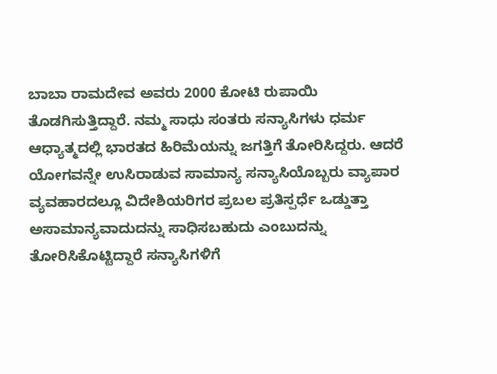ಬಾಬಾ ರಾಮದೇವ ಅವರು 2000 ಕೋಟಿ ರುಪಾಯಿ ತೊಡಗಿಸುತ್ತಿದ್ದಾರೆ. ನಮ್ಮ ಸಾಧು ಸಂತರು ಸನ್ಯಾಸಿಗಳು ಧರ್ಮ ಆಧ್ಯಾತ್ಮದಲ್ಲಿ ಭಾರತದ ಹಿರಿಮೆಯನ್ನು ಜಗತ್ತಿಗೆ ತೋರಿಸಿದ್ದರು. ಆದರೆ ಯೋಗವನ್ನೇ ಉಸಿರಾಡುವ ಸಾಮಾನ್ಯ ಸನ್ಯಾಸಿಯೊಬ್ಬರು ವ್ಯಾಪಾರ ವ್ಯವಹಾರದಲ್ಲೂ ವಿದೇಶಿಯರಿಗರ ಪ್ರಬಲ ಪ್ರತಿಸ್ಪರ್ಧೆ ಒಡ್ಡುತ್ತಾ ಅಸಾಮಾನ್ಯವಾದುದನ್ನು ಸಾಧಿಸಬಹುದು ಎಂಬುದನ್ನು ತೋರಿಸಿಕೊಟ್ಟಿದ್ದಾರೆ ಸನ್ಯಾಸಿಗಳಿಗೆ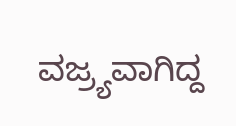ವಜ್ರ್ಯವಾಗಿದ್ದ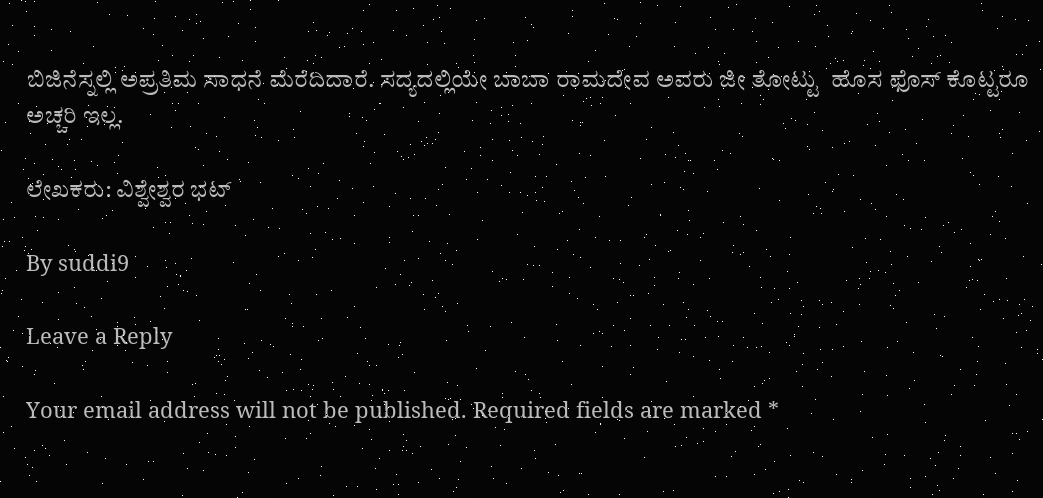ಬಿಜಿನೆಸ್ನಲ್ಲಿ ಅಪ್ರತಿಮ ಸಾಧನೆ ಮೆರೆದಿದಾರೆ. ಸದ್ಯದಲ್ಲಿಯೇ ಬಾಬಾ ರಾಮದೇವ ಅವರು ಜೀ ತೋಟ್ಟು  ಹೊಸ ಫೊಸ್ ಕೊಟ್ಟರೂ ಅಚ್ಚರಿ ಇಲ್ಲ.

ಲೇಖಕರು: ವಿಶ್ವೇಶ್ವರ ಭಟ್

By suddi9

Leave a Reply

Your email address will not be published. Required fields are marked *